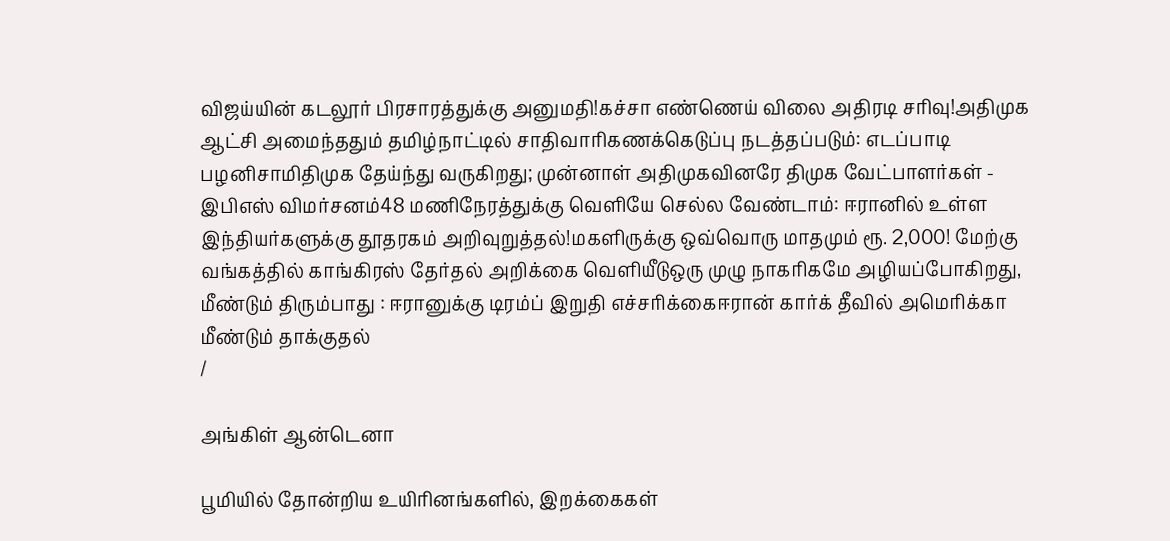விஜய்யின் கடலூர் பிரசாரத்துக்கு அனுமதி!கச்சா எண்ணெய் விலை அதிரடி சரிவு!அதிமுக ஆட்சி அமைந்ததும் தமிழ்நாட்டில் சாதிவாரிகணக்கெடுப்பு நடத்தப்படும்: எடப்பாடி பழனிசாமிதிமுக தேய்ந்து வருகிறது; முன்னாள் அதிமுகவினரே திமுக வேட்பாளர்கள் - இபிஎஸ் விமர்சனம்48 மணிநேரத்துக்கு வெளியே செல்ல வேண்டாம்: ஈரானில் உள்ள இந்தியர்களுக்கு தூதரகம் அறிவுறுத்தல்!மகளிருக்கு ஒவ்வொரு மாதமும் ரூ. 2,000! மேற்கு வங்கத்தில் காங்கிரஸ் தேர்தல் அறிக்கை வெளியீடுஒரு முழு நாகரிகமே அழியப்போகிறது, மீண்டும் திரும்பாது : ஈரானுக்கு டிரம்ப் இறுதி எச்சரிக்கைஈரான் கார்க் தீவில் அமெரிக்கா மீண்டும் தாக்குதல்
/

அங்கிள் ஆன்டெனா

பூமியில் தோன்றிய உயிரினங்களில், இறக்கைகள்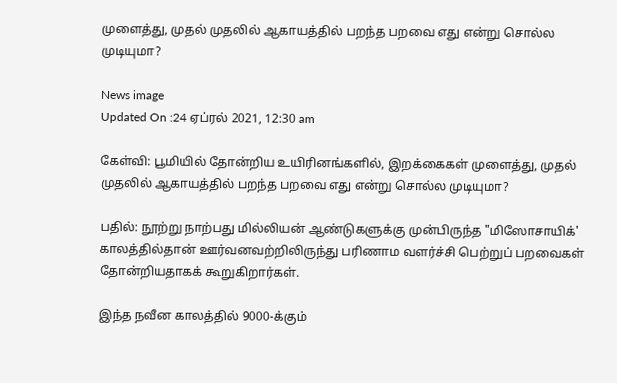முளைத்து, முதல் முதலில் ஆகாயத்தில் பறந்த பறவை எது என்று சொல்ல முடியுமா?

News image
Updated On :24 ஏப்ரல் 2021, 12:30 am

கேள்வி: பூமியில் தோன்றிய உயிரினங்களில், இறக்கைகள் முளைத்து, முதல் முதலில் ஆகாயத்தில் பறந்த பறவை எது என்று சொல்ல முடியுமா?

பதில்: நூற்று நாற்பது மில்லியன் ஆண்டுகளுக்கு முன்பிருந்த "மிஸோசாயிக்'  காலத்தில்தான் ஊர்வனவற்றிலிருந்து பரிணாம வளர்ச்சி பெற்றுப் பறவைகள் தோன்றியதாகக் கூறுகிறார்கள்.

இந்த நவீன காலத்தில் 9000-க்கும்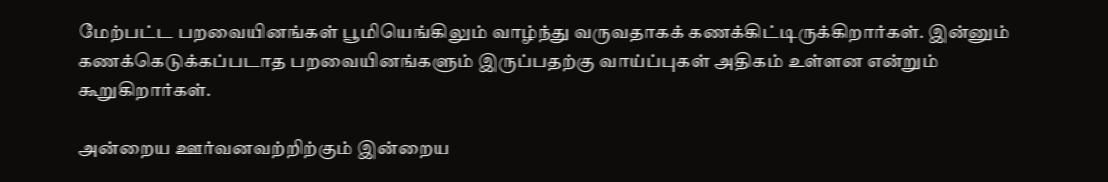மேற்பட்ட பறவையினங்கள் பூமியெங்கிலும் வாழ்ந்து வருவதாகக் கணக்கிட்டிருக்கிறார்கள். இன்னும் கணக்கெடுக்கப்படாத பறவையினங்களும் இருப்பதற்கு வாய்ப்புகள் அதிகம் உள்ளன என்றும் கூறுகிறார்கள்.

அன்றைய ஊர்வனவற்றிற்கும் இன்றைய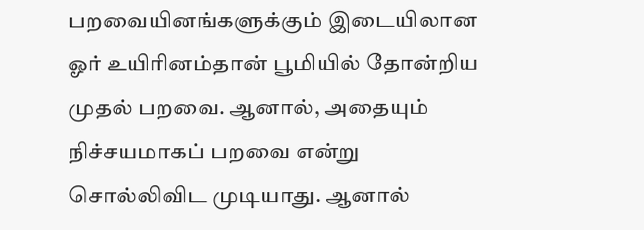பறவையினங்களுக்கும் இடையிலான ஓர் உயிரினம்தான் பூமியில் தோன்றிய முதல் பறவை. ஆனால், அதையும் நிச்சயமாகப் பறவை என்று சொல்லிவிட முடியாது. ஆனால்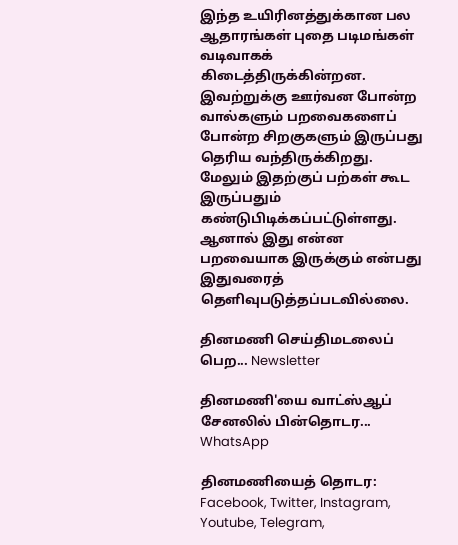இந்த உயிரினத்துக்கான பல ஆதாரங்கள் புதை படிமங்கள் வடிவாகக் கிடைத்திருக்கின்றன. இவற்றுக்கு ஊர்வன போன்ற வால்களும் பறவைகளைப் போன்ற சிறகுகளும் இருப்பது தெரிய வந்திருக்கிறது. மேலும் இதற்குப் பற்கள் கூட இருப்பதும் கண்டுபிடிக்கப்பட்டுள்ளது. ஆனால் இது என்ன பறவையாக இருக்கும் என்பது இதுவரைத் தெளிவுபடுத்தப்படவில்லை.

தினமணி செய்திமடலைப் பெற... Newsletter

தினமணி'யை வாட்ஸ்ஆப் சேனலில் பின்தொடர... WhatsApp

தினமணியைத் தொடர: Facebook, Twitter, Instagram, Youtube, Telegram,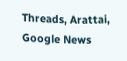Threads, Arattai, Google News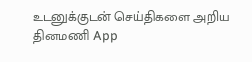உடனுக்குடன் செய்திகளை அறிய தினமணி App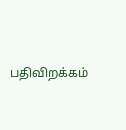பதிவிறக்கம்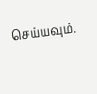செய்யவும்.